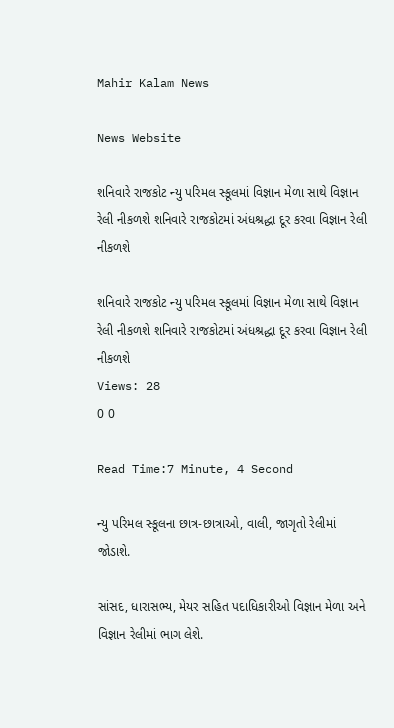Mahir Kalam News

News Website

શનિવારે રાજકોટ ન્યુ પરિમલ સ્કૂલમાં વિજ્ઞાન મેળા સાથે વિજ્ઞાન રેલી નીકળશે શનિવારે રાજકોટમાં અંધશ્રદ્ધા દૂર કરવા વિજ્ઞાન રેલી નીકળશે

શનિવારે રાજકોટ ન્યુ પરિમલ સ્કૂલમાં વિજ્ઞાન મેળા સાથે વિજ્ઞાન રેલી નીકળશે શનિવારે રાજકોટમાં અંધશ્રદ્ધા દૂર કરવા વિજ્ઞાન રેલી નીકળશે
Views: 28
0 0

Read Time:7 Minute, 4 Second

ન્યુ પરિમલ સ્કૂલના છાત્ર-છાત્રાઓ, વાલી, જાગૃતો રેલીમાં જોડાશે.

સાંસદ, ધારાસભ્ય, મેયર સહિત પદાધિકારીઓ વિજ્ઞાન મેળા અને વિજ્ઞાન રેલીમાં ભાગ લેશે.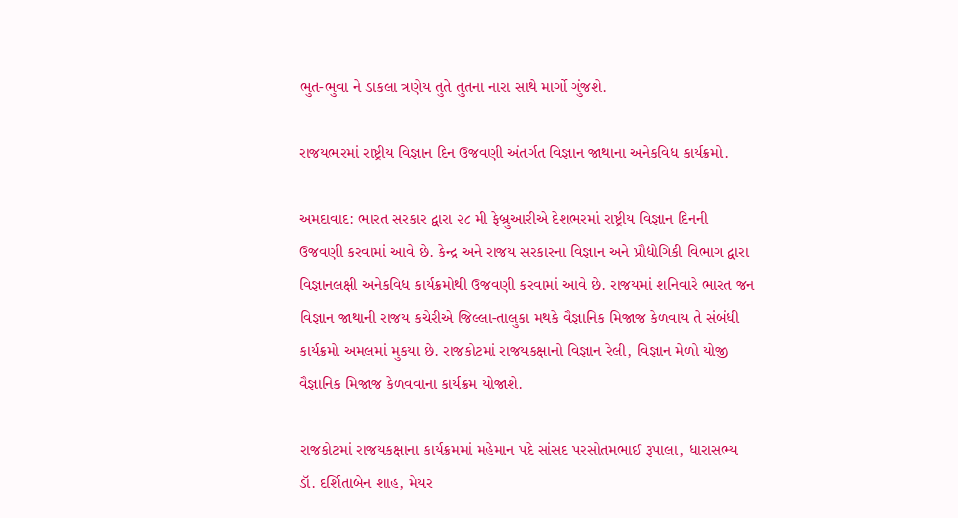ભુત-ભુવા ને ડાકલા ત્રણેય તુતે તુતના નારા સાથે માર્ગો ગુંજશે.

રાજયભરમાં રાષ્ટ્રીય વિજ્ઞાન દિન ઉજવણી અંતર્ગત વિજ્ઞાન જાથાના અનેકવિધ કાર્યક્રમો.

અમદાવાદ: ભારત સરકાર દ્વારા ૨૮ મી ફેબ્રુઆરીએ દેશભરમાં રાષ્ટ્રીય વિજ્ઞાન દિનની ઉજવણી કરવામાં આવે છે. કેન્દ્ર અને રાજય સરકારના વિજ્ઞાન અને પ્રૌદ્યોગિકી વિભાગ દ્વારા વિજ્ઞાનલક્ષી અનેકવિધ કાર્યક્રમોથી ઉજવણી કરવામાં આવે છે. રાજયમાં શનિવારે ભારત જન વિજ્ઞાન જાથાની રાજય કચેરીએ જિલ્લા-તાલુકા મથકે વૈજ્ઞાનિક મિજાજ કેળવાય તે સંબંધી કાર્યક્રમો અમલમાં મુકયા છે. રાજકોટમાં રાજયકક્ષાનો વિજ્ઞાન રેલી, વિજ્ઞાન મેળો યોજી વૈજ્ઞાનિક મિજાજ કેળવવાના કાર્યક્રમ યોજાશે.

રાજકોટમાં રાજયકક્ષાના કાર્યક્રમમાં મહેમાન પદે સાંસદ પરસોતમભાઈ રૂપાલા, ધારાસભ્ય ડૉ. દર્શિતાબેન શાહ, મેયર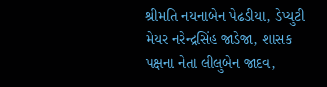શ્રીમતિ નયનાબેન પેઢડીયા, ડેપ્યુટી મેયર નરેન્દ્રસિંહ જાડેજા, શાસક પક્ષના નેતા લીલુબેન જાદવ,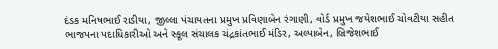દંડક મનિષભાઈ રાડીયા, જીલ્લા પંચાયતના પ્રમુખ પ્રવિણાબેન રંગાણી, વોર્ડ પ્રમુખ જયેશભાઈ ચોવટીયા સહીત ભાજપના પદાધિકારીઓ અને સ્કૂલ સંચાલક ચંદ્રકાંતભાઈ મંડિર, અલ્પાબેન, બ્રિજેશભાઈ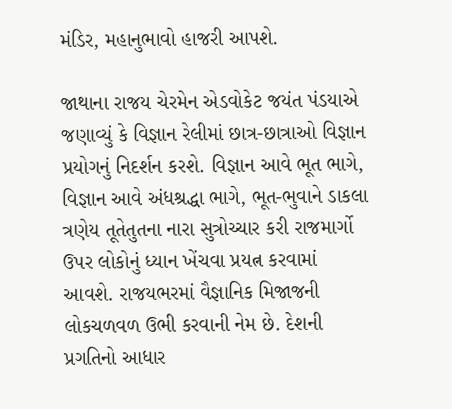મંડિર, મહાનુભાવો હાજરી આપશે.

જાથાના રાજય ચેરમેન એડવોકેટ જયંત પંડયાએ જણાવ્યું કે વિજ્ઞાન રેલીમાં છાત્ર-છાત્રાઓ વિજ્ઞાન પ્રયોગનું નિદર્શન કરશે. વિજ્ઞાન આવે ભૂત ભાગે, વિજ્ઞાન આવે અંધશ્રદ્ધા ભાગે, ભૂત-ભુવાને ડાકલા ત્રણેય તૂતેતુતના નારા સુત્રોચ્ચાર કરી રાજમાર્ગો ઉપર લોકોનું ધ્યાન ખેંચવા પ્રયત્ન કરવામાં આવશે. રાજયભરમાં વૈજ્ઞાનિક મિજાજની લોકચળવળ ઉભી કરવાની નેમ છે. દેશની પ્રગતિનો આધાર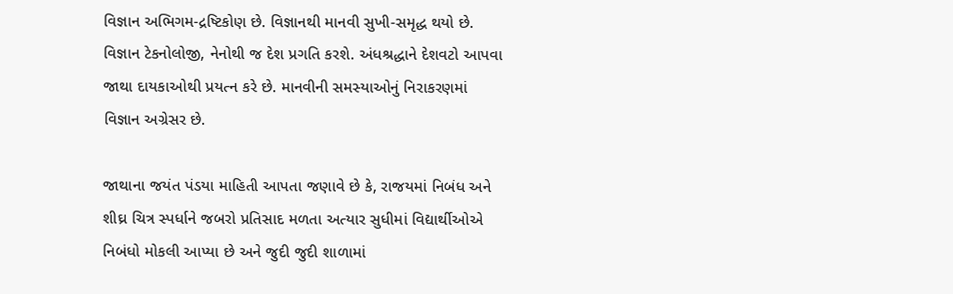વિજ્ઞાન અભિગમ-દ્રષ્ટિકોણ છે. વિજ્ઞાનથી માનવી સુખી-સમૃદ્ધ થયો છે. વિજ્ઞાન ટેકનોલોજી, નેનોથી જ દેશ પ્રગતિ કરશે. અંધશ્રદ્ધાને દેશવટો આપવા જાથા દાયકાઓથી પ્રયત્ન કરે છે. માનવીની સમસ્યાઓનું નિરાકરણમાં વિજ્ઞાન અગ્રેસર છે.

જાથાના જયંત પંડયા માહિતી આપતા જણાવે છે કે, રાજયમાં નિબંધ અને શીઘ્ર ચિત્ર સ્પર્ધાને જબરો પ્રતિસાદ મળતા અત્યાર સુધીમાં વિદ્યાર્થીઓએ નિબંધો મોકલી આપ્યા છે અને જુદી જુદી શાળામાં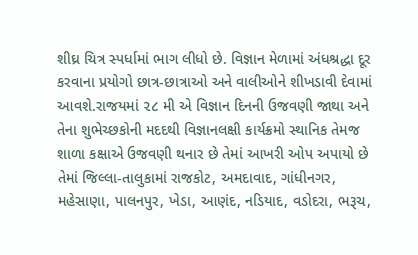શીઘ્ર ચિત્ર સ્પર્ધામાં ભાગ લીધો છે. વિજ્ઞાન મેળામાં અંધશ્રદ્ધા દૂર કરવાના પ્રયોગો છાત્ર-છાત્રાઓ અને વાલીઓને શીખડાવી દેવામાં આવશે.રાજયમાં ૨૮ મી એ વિજ્ઞાન દિનની ઉજવણી જાથા અને તેના શુભેચ્છકોની મદદથી વિજ્ઞાનલક્ષી કાર્યક્રમો સ્થાનિક તેમજ શાળા કક્ષાએ ઉજવણી થનાર છે તેમાં આખરી ઓપ અપાયો છે તેમાં જિલ્લા-તાલુકામાં રાજકોટ, અમદાવાદ, ગાંધીનગર, મહેસાણા, પાલનપુર, ખેડા, આણંદ, નડિયાદ, વડોદરા, ભરૂચ,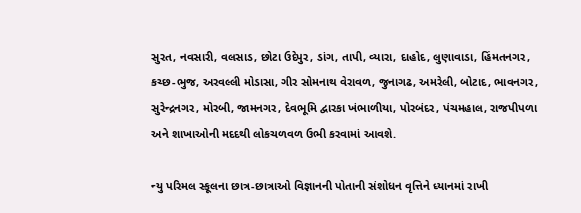સુરત, નવસારી, વલસાડ, છોટા ઉદેપુર, ડાંગ, તાપી, વ્યારા, દાહોદ, લુણાવાડા, હિંમતનગર, કચ્છ-ભુજ, અરવલ્લી મોડાસા, ગીર સોમનાથ વેરાવળ, જુનાગઢ, અમરેલી, બોટાદ, ભાવનગર, સુરેન્દ્રનગર, મોરબી, જામનગર, દેવભૂમિ દ્વારકા ખંભાળીયા, પોરબંદર, પંચમહાલ, રાજપીપળા અને શાખાઓની મદદથી લોકચળવળ ઉભી કરવામાં આવશે.

ન્યુ પરિમલ સ્કૂલના છાત્ર-છાત્રાઓ વિજ્ઞાનની પોતાની સંશોધન વૃત્તિને ધ્યાનમાં રાખી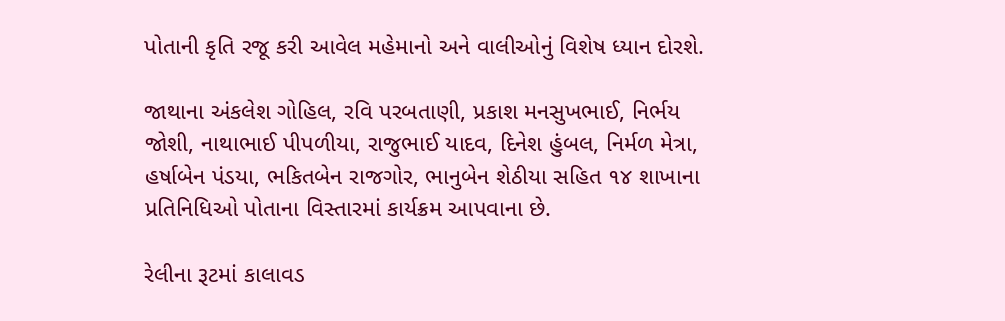પોતાની કૃતિ રજૂ કરી આવેલ મહેમાનો અને વાલીઓનું વિશેષ ધ્યાન દોરશે.

જાથાના અંકલેશ ગોહિલ, રવિ પરબતાણી, પ્રકાશ મનસુખભાઈ, નિર્ભય જોશી, નાથાભાઈ પીપળીયા, રાજુભાઈ યાદવ, દિનેશ હુંબલ, નિર્મળ મેત્રા, હર્ષાબેન પંડયા, ભકિતબેન રાજગોર, ભાનુબેન શેઠીયા સહિત ૧૪ શાખાના પ્રતિનિધિઓ પોતાના વિસ્તારમાં કાર્યક્રમ આપવાના છે.

રેલીના રૂટમાં કાલાવડ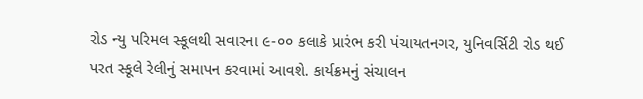રોડ ન્યુ પરિમલ સ્કૂલથી સવારના ૯-૦૦ કલાકે પ્રારંભ કરી પંચાયતનગર, યુનિવર્સિટી રોડ થઈ પરત સ્કૂલે રેલીનું સમાપન કરવામાં આવશે. કાર્યક્રમનું સંચાલન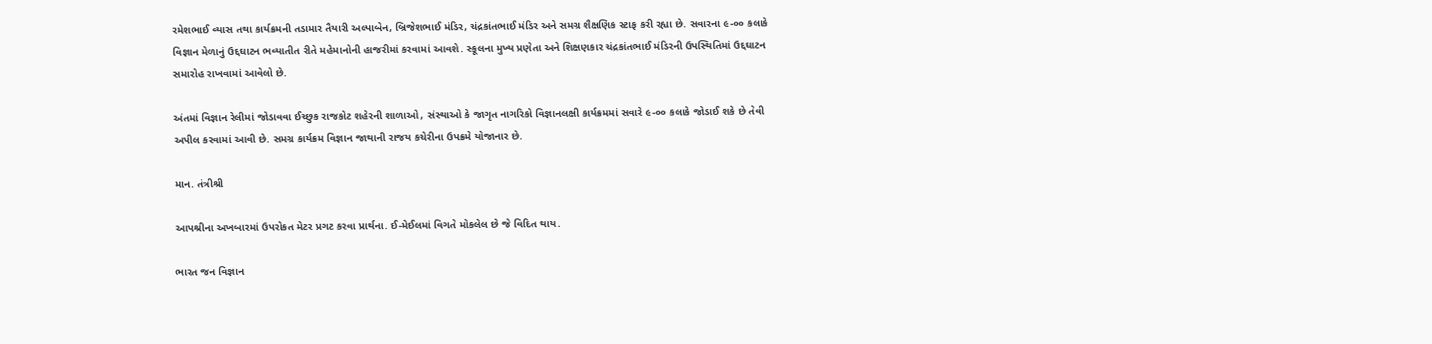રમેશભાઈ વ્યાસ તથા કાર્યક્રમની તડામાર તૈયારી અલ્પાબેન, બ્રિજેશભાઈ મંડિર, ચંદ્રકાંતભાઈ મંડિર અને સમગ્ર શૈક્ષણિક સ્ટાફ કરી રહ્યા છે. સવારના ૯-૦૦ કલાકે વિજ્ઞાન મેળાનું ઉદ્દઘાટન ભવ્યાતીત રીતે મહેમાનોની હાજરીમાં કરવામાં આવશે. સ્કૂલના મુખ્ય પ્રણેતા અને શિક્ષણકાર ચંદ્રકાંતભાઈ મંડિરની ઉપસ્થિતિમાં ઉદ્દઘાટન સમારોહ રાખવામાં આવેલો છે.

અંતમાં વિજ્ઞાન રેલીમાં જોડાવવા ઈચ્છુક રાજકોટ શહેરની શાળાઓ, સંસ્થાઓ કે જાગૃત નાગરિકો વિજ્ઞાનલક્ષી કાર્યક્રમમાં સવારે ૯-૦૦ કલાકે જોડાઈ શકે છે તેવી અપીલ કરવામાં આવી છે. સમગ્ર કાર્યક્રમ વિજ્ઞાન જાથાની રાજય કચેરીના ઉપક્રમે યોજાનાર છે.

માન. તંત્રીશ્રી

આપશ્રીના અખબારમાં ઉપરોકત મેટર પ્રગટ કરવા પ્રાર્થના. ઈ-મેઈલમાં વિગતે મોકલેલ છે જે વિદિત થાય.

ભારત જન વિજ્ઞાન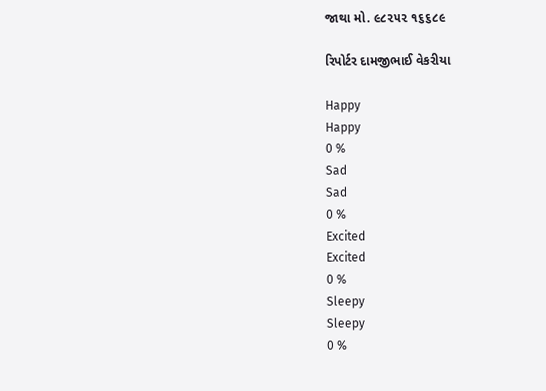જાથા મો. ૯૮૨૫૨ ૧૬૬૮૯

રિપોર્ટર દામજીભાઈ વેકરીયા

Happy
Happy
0 %
Sad
Sad
0 %
Excited
Excited
0 %
Sleepy
Sleepy
0 %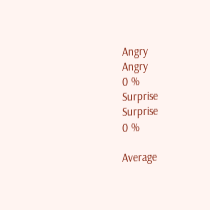Angry
Angry
0 %
Surprise
Surprise
0 %

Average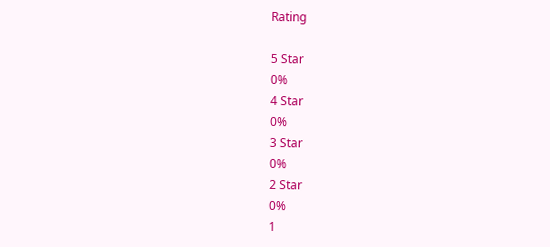Rating

5 Star
0%
4 Star
0%
3 Star
0%
2 Star
0%
1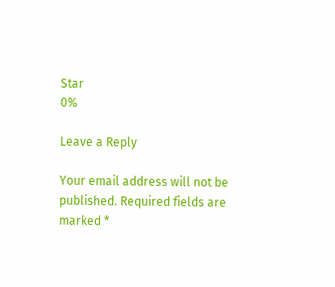Star
0%

Leave a Reply

Your email address will not be published. Required fields are marked *